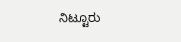ನಿಟ್ಟೂರು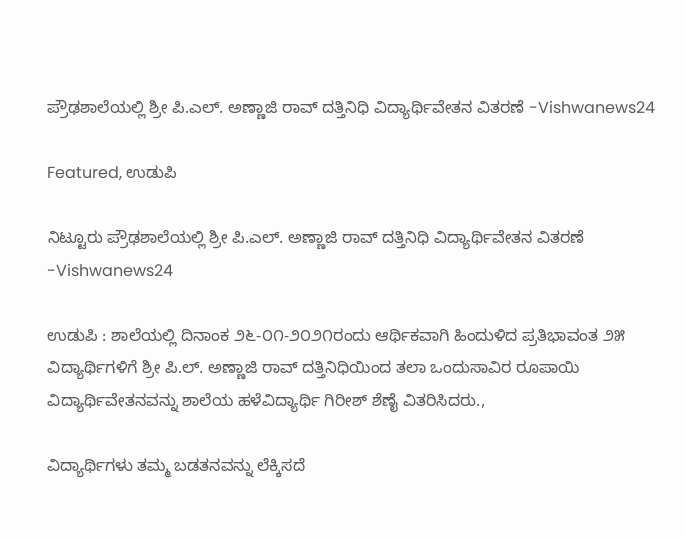ಪ್ರೌಢಶಾಲೆಯಲ್ಲಿ ಶ್ರೀ ಪಿ.ಎಲ್. ಅಣ್ಣಾಜಿ ರಾವ್ ದತ್ತಿನಿಧಿ ವಿದ್ಯಾರ್ಥಿವೇತನ ವಿತರಣೆ -Vishwanews24

Featured, ಉಡುಪಿ

ನಿಟ್ಟೂರು ಪ್ರೌಢಶಾಲೆಯಲ್ಲಿ ಶ್ರೀ ಪಿ.ಎಲ್. ಅಣ್ಣಾಜಿ ರಾವ್ ದತ್ತಿನಿಧಿ ವಿದ್ಯಾರ್ಥಿವೇತನ ವಿತರಣೆ -Vishwanews24

ಉಡುಪಿ : ಶಾಲೆಯಲ್ಲಿ ದಿನಾಂಕ ೨೬-೦೧-೨೦೨೧ರಂದು ಆರ್ಥಿಕವಾಗಿ ಹಿಂದುಳಿದ ಪ್ರತಿಭಾವಂತ ೨೫ ವಿದ್ಯಾರ್ಥಿಗಳಿಗೆ ಶ್ರೀ ಪಿ.ಲ್. ಅಣ್ಣಾಜಿ ರಾವ್ ದತ್ತಿನಿಧಿಯಿಂದ ತಲಾ ಒಂದುಸಾವಿರ ರೂಪಾಯಿ ವಿದ್ಯಾರ್ಥಿವೇತನವನ್ನು ಶಾಲೆಯ ಹಳೆವಿದ್ಯಾರ್ಥಿ ಗಿರೀಶ್ ಶೆಣೈ ವಿತರಿಸಿದರು.,

ವಿದ್ಯಾರ್ಥಿಗಳು ತಮ್ಮ ಬಡತನವನ್ನು ಲೆಕ್ಕಿಸದೆ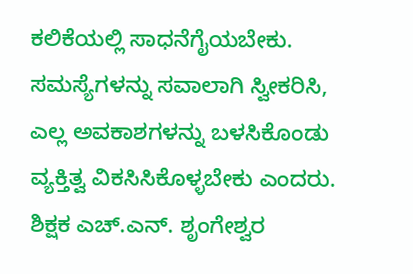ಕಲಿಕೆಯಲ್ಲಿ ಸಾಧನೆಗೈಯಬೇಕು. ಸಮಸ್ಯೆಗಳನ್ನು ಸವಾಲಾಗಿ ಸ್ವೀಕರಿಸಿ, ಎಲ್ಲ ಅವಕಾಶಗಳನ್ನು ಬಳಸಿಕೊಂಡು     ವ್ಯಕ್ತಿತ್ವ ವಿಕಸಿಸಿಕೊಳ್ಳಬೇಕು ಎಂದರು. ಶಿಕ್ಷಕ ಎಚ್.ಎನ್. ಶೃಂಗೇಶ್ವರ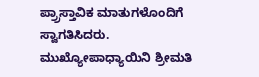ಪ್ರ‍್ರಾಸ್ತಾವಿಕ ಮಾತುಗಳೊಂದಿಗೆ ಸ್ವಾಗತಿಸಿದರು. ಮುಖ್ಯೋಪಾಧ್ಯಾಯಿನಿ ಶ್ರೀಮತಿ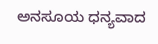ಅನಸೂಯ ಧನ್ಯವಾದ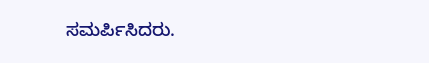ಸಮರ್ಪಿಸಿದರು.